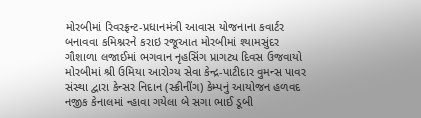મોરબીમાં રિવરફ્રન્ટ-પ્રધાનમંત્રી આવાસ યોજનાના કવાર્ટર બનાવવા કમિશ્નરને કરાઇ રજૂઆત મોરબીમાં શ્યામસુંદર ગૌશાળા લજાઈમાં ભગવાન નૃહસિંગ પ્રાગટ્ય દિવસ ઉજવાયો મોરબીમાં શ્રી ઉમિયા આરોગ્ય સેવા કેન્દ્ર-પાટીદાર વુમન્સ પાવર સંસ્થા દ્વારા કેન્સર નિદાન (સ્ક્રીનીંગ) કેમ્પનું આયોજન હળવદ નજીક કેનાલમાં ન્હાવા ગયેલા બે સગા ભાઈ ડૂબી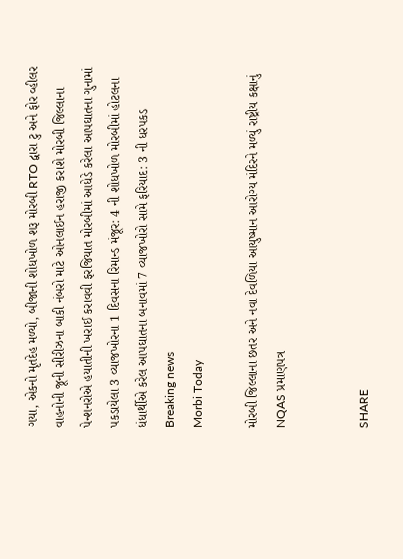ગયા, એકનો મૃતદેહ મળ્યો, બીજાની શોધખોળ શરૂ મોરબી RTO દ્વારા ટુ અને ફોર વ્હીલર વાહનોની જૂની સીરીઝના બાકી નંબરો માટે ઓનલાઈન હરાજી કરાશે મોરબી જિલ્લાના પેન્શનરોએ હયાતીની ખરાઈ કરાવવી ફરજિયાત મોરબીમાં આધેડે કરેલા આપઘાતના ગુનામાં પકડાયેલા 3 વ્યાજખોરના 1 દિવસના રિમાન્ડ મંજૂર: 4 ની શોધખોળ મોરબીમાં હોટલના ધંધાર્થીએ કરેલ આપઘાતના બનાવમાં 7 વ્યાજખોરો સામે ફરિયાદ: 3 ની ધરપકડ
Breaking news
Morbi Today

મોરબી જિલ્લાના છતર અને નવા દેવળિયા આયુષ્માન આરોગ્ય મંદિરને મળ્યું રાષ્ટ્રીય કક્ષાનું NQAS પ્રમાણપત્ર


SHARE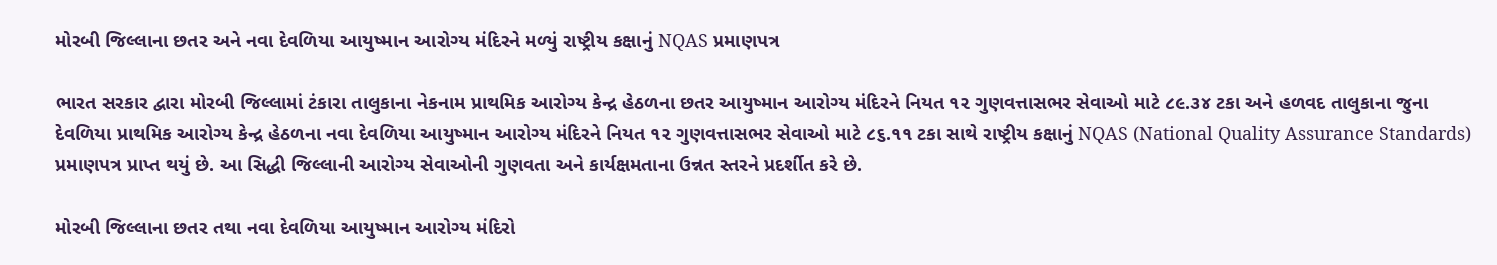મોરબી જિલ્લાના છતર અને નવા દેવળિયા આયુષ્માન આરોગ્ય મંદિરને મળ્યું રાષ્ટ્રીય કક્ષાનું NQAS પ્રમાણપત્ર

ભારત સરકાર દ્વારા મોરબી જિલ્લામાં ટંકારા તાલુકાના નેકનામ પ્રાથમિક આરોગ્ય કેન્દ્ર હેઠળના છતર આયુષ્માન આરોગ્ય મંદિરને નિયત ૧૨ ગુણવત્તાસભર સેવાઓ માટે ૮૯.૩૪ ટકા અને હળવદ તાલુકાના જુના દેવળિયા પ્રાથમિક આરોગ્ય કેન્દ્ર હેઠળના નવા દેવળિયા આયુષ્માન આરોગ્ય મંદિરને નિયત ૧૨ ગુણવત્તાસભર સેવાઓ માટે ૮૬.૧૧ ટકા સાથે રાષ્ટ્રીય કક્ષાનું NQAS (National Quality Assurance Standards) પ્રમાણપત્ર પ્રાપ્ત થયું છે. આ સિદ્ધી જિલ્લાની આરોગ્ય સેવાઓની ગુણવતા અને કાર્યક્ષમતાના ઉન્નત સ્તરને પ્રદર્શીત કરે છે.

મોરબી જિલ્લાના છતર તથા નવા દેવળિયા આયુષ્માન આરોગ્ય મંદિરો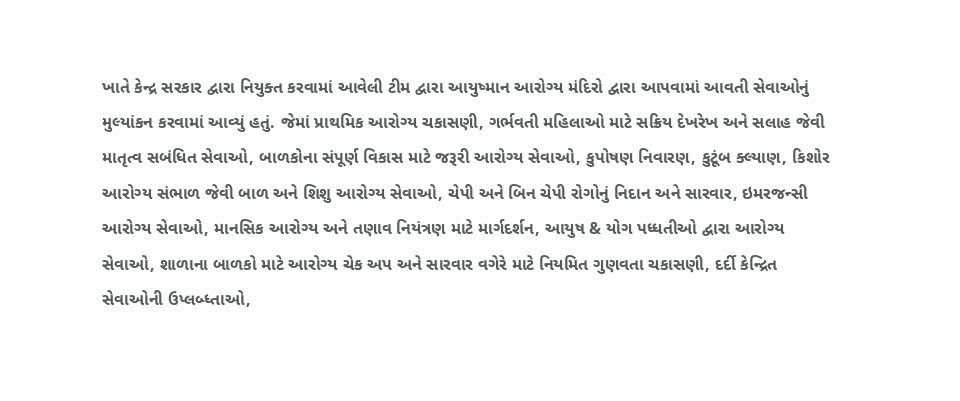ખાતે કેન્દ્ર સરકાર દ્વારા નિયુક્ત કરવામાં આવેલી ટીમ દ્વારા આયુષ્માન આરોગ્ય મંદિરો દ્વારા આપવામાં આવતી સેવાઓનું મુલ્યાંકન કરવામાં આવ્યું હતું. જેમાં પ્રાથમિક આરોગ્ય ચકાસણી, ગર્ભવતી મહિલાઓ માટે સક્રિય દેખરેખ અને સલાહ જેવી માતૃત્વ સબંધિત સેવાઓ, બાળકોના સંપૂર્ણ વિકાસ માટે જરૂરી આરોગ્ય સેવાઓ, કુપોષણ નિવારણ, કુટૂંબ ક્લ્યાણ, કિશોર આરોગ્ય સંભાળ જેવી બાળ અને શિશુ આરોગ્ય સેવાઓ, ચેપી અને બિન ચેપી રોગોનું નિદાન અને સારવાર, ઇમરજન્સી આરોગ્ય સેવાઓ, માનસિક આરોગ્ય અને તણાવ નિયંત્રણ માટે માર્ગદર્શન, આયુષ & યોગ પધ્ધતીઓ દ્વારા આરોગ્ય સેવાઓ, શાળાના બાળકો માટે આરોગ્ય ચેક અપ અને સારવાર વગેરે માટે નિયમિત ગુણવતા ચકાસણી, દર્દી કેન્દ્રિત સેવાઓની ઉપ્લબ્ધ્તાઓ,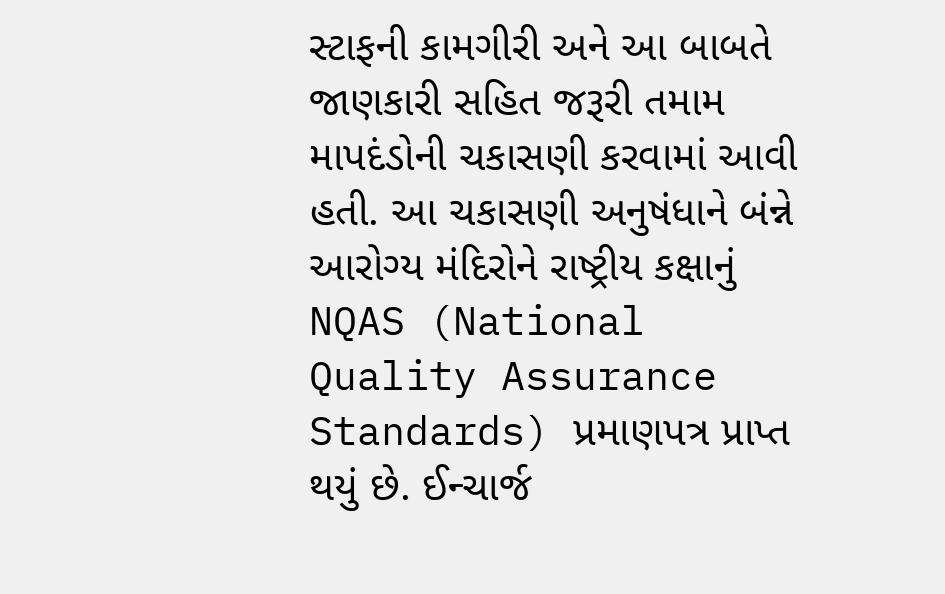સ્ટાફની કામગીરી અને આ બાબતે જાણકારી સહિત જરૂરી તમામ માપદંડોની ચકાસણી કરવામાં આવી હતી. આ ચકાસણી અનુષંધાને બંન્ને આરોગ્ય મંદિરોને રાષ્ટ્રીય કક્ષાનું NQAS (National Quality Assurance Standards) પ્રમાણપત્ર પ્રાપ્ત થયું છે. ઈન્ચાર્જ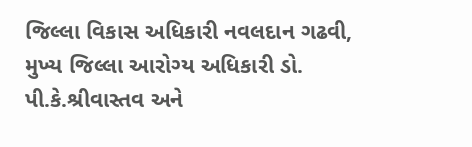જિલ્લા વિકાસ અધિકારી નવલદાન ગઢવી, મુખ્ય જિલ્લા આરોગ્ય અધિકારી ડો. પી.કે.શ્રીવાસ્તવ અને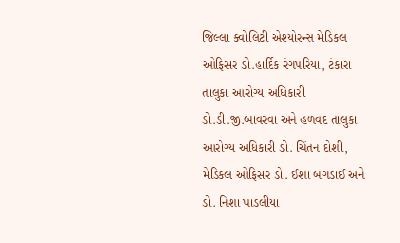જિલ્લા ક્વોલિટી એશ્યોરન્સ મેડિકલ ઓફિસર ડો.હાર્દિક રંગપરિયા, ટંકારા તાલુકા આરોગ્ય અધિકારી ડો.ડી.જી.બાવરવા અને હળવદ તાલુકા આરોગ્ય અધિકારી ડો. ચિંતન દોશી, મેડિકલ ઓફિસર ડો. ઈશા બગડાઈ અને ડો. નિશા પાડલીયા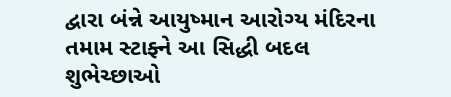દ્વારા બંન્ને આયુષ્માન આરોગ્ય મંદિરના તમામ સ્ટાફ્ને આ સિદ્ધી બદલ શુભેચ્છાઓ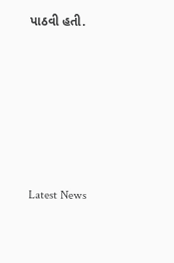પાઠવી હતી.






Latest News